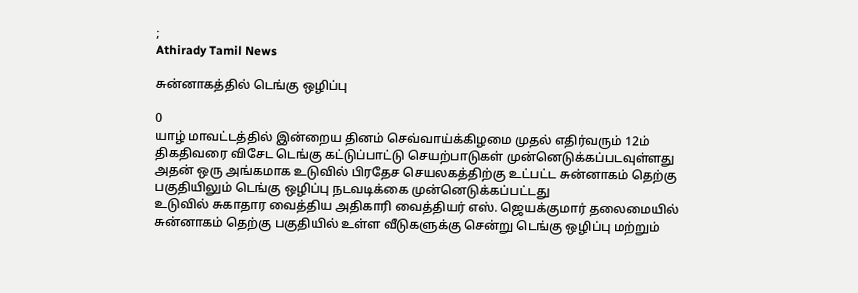;
Athirady Tamil News

சுன்னாகத்தில் டெங்கு ஒழிப்பு

0
யாழ் மாவட்டத்தில் இன்றைய தினம் செவ்வாய்க்கிழமை முதல் எதிர்வரும் 12ம் திகதிவரை விசேட டெங்கு கட்டுப்பாட்டு செயற்பாடுகள் முன்னெடுக்கப்படவுள்ளது
அதன் ஒரு அங்கமாக உடுவில் பிரதேச செயலகத்திற்கு உட்பட்ட சுன்னாகம் தெற்கு பகுதியிலும் டெங்கு ஒழிப்பு நடவடிக்கை முன்னெடுக்கப்பட்டது
உடுவில் சுகாதார வைத்திய அதிகாரி வைத்தியர் எஸ். ஜெயக்குமார் தலைமையில் சுன்னாகம் தெற்கு பகுதியில் உள்ள வீடுகளுக்கு சென்று டெங்கு ஒழிப்பு மற்றும்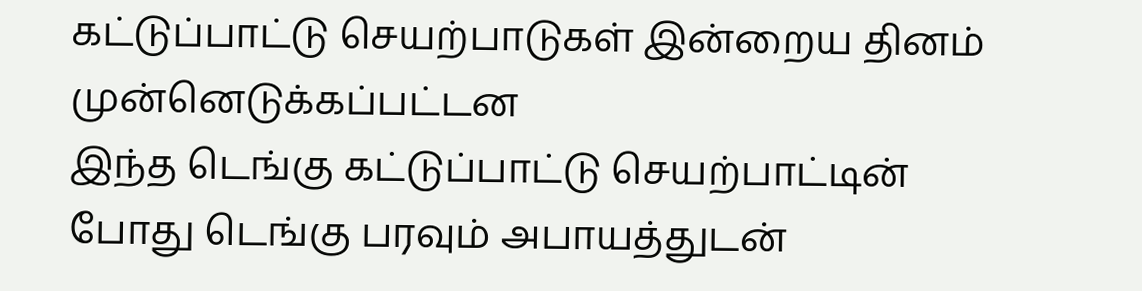கட்டுப்பாட்டு செயற்பாடுகள் இன்றைய தினம் முன்னெடுக்கப்பட்டன
இந்த டெங்கு கட்டுப்பாட்டு செயற்பாட்டின் போது டெங்கு பரவும் அபாயத்துடன்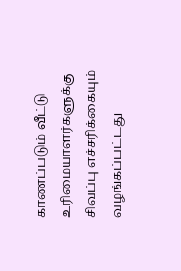காணப்படும் வீட்டு உரிமையாளர்களுக்கு சிவப்பு எச்சரிக்கையும் வழங்கப்பட்டது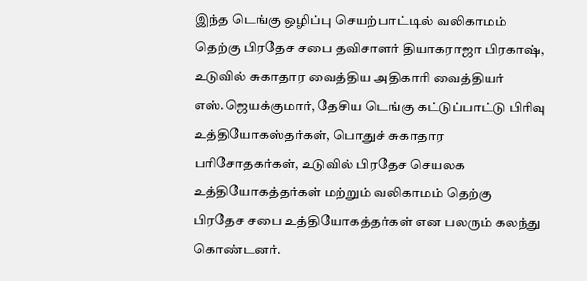இந்த டெங்கு ஒழிப்பு செயற்பாட்டில் வலிகாமம் தெற்கு பிரதேச சபை தவிசாளர் தியாகராஜா பிரகாஷ், உடுவில் சுகாதார வைத்திய அதிகாரி வைத்தியர் எஸ்.ஜெயக்குமார், தேசிய டெங்கு கட்டுப்பாட்டு பிரிவு உத்தியோகஸ்தர்கள், பொதுச் சுகாதார பரிசோதகர்கள், உடுவில் பிரதேச செயலக உத்தியோகத்தர்கள் மற்றும் வலிகாமம் தெற்கு பிரதேச சபை உத்தியோகத்தர்கள் என பலரும் கலந்து கொண்டனர்.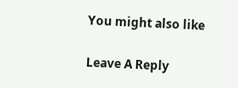You might also like

Leave A Reply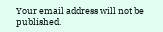Your email address will not be published.